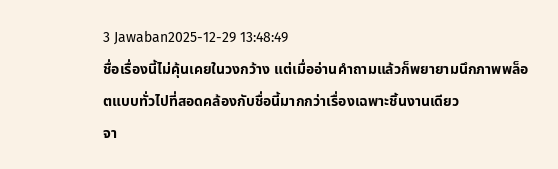3 Jawaban2025-12-29 13:48:49
ชื่อเรื่องนี้ไม่คุ้นเคยในวงกว้าง แต่เมื่ออ่านคำถามแล้วก็พยายามนึกภาพพล็อตแบบทั่วไปที่สอดคล้องกับชื่อนี้มากกว่าเรื่องเฉพาะชิ้นงานเดียว
จา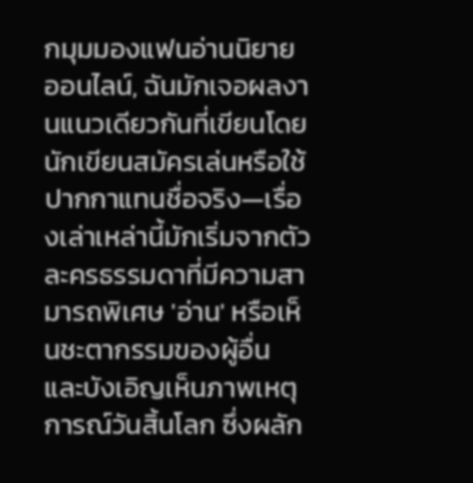กมุมมองแฟนอ่านนิยายออนไลน์, ฉันมักเจอผลงานแนวเดียวกันที่เขียนโดยนักเขียนสมัครเล่นหรือใช้ปากกาแทนชื่อจริง—เรื่องเล่าเหล่านี้มักเริ่มจากตัวละครธรรมดาที่มีความสามารถพิเศษ 'อ่าน' หรือเห็นชะตากรรมของผู้อื่น และบังเอิญเห็นภาพเหตุการณ์วันสิ้นโลก ซึ่งผลัก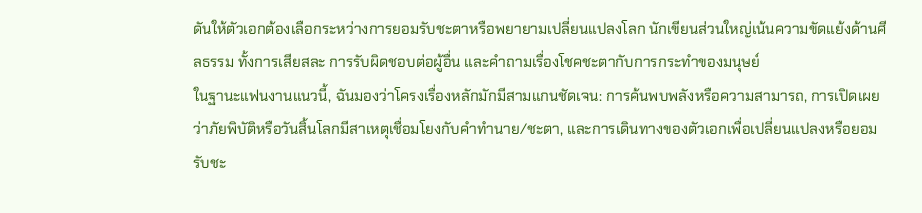ดันให้ตัวเอกต้องเลือกระหว่างการยอมรับชะตาหรือพยายามเปลี่ยนแปลงโลก นักเขียนส่วนใหญ่เน้นความขัดแย้งด้านศีลธรรม ทั้งการเสียสละ การรับผิดชอบต่อผู้อื่น และคำถามเรื่องโชคชะตากับการกระทำของมนุษย์
ในฐานะแฟนงานแนวนี้, ฉันมองว่าโครงเรื่องหลักมักมีสามแกนชัดเจน: การค้นพบพลังหรือความสามารถ, การเปิดเผยว่าภัยพิบัติหรือวันสิ้นโลกมีสาเหตุเชื่อมโยงกับคำทำนาย/ชะตา, และการเดินทางของตัวเอกเพื่อเปลี่ยนแปลงหรือยอมรับชะ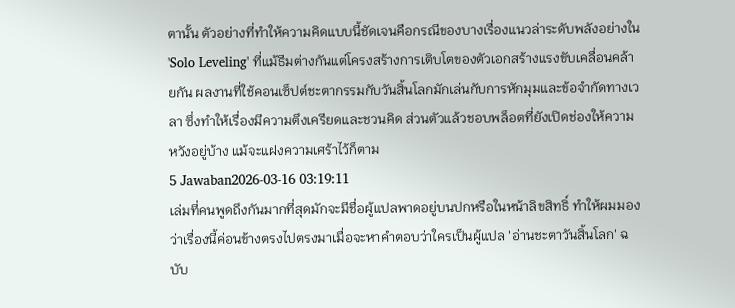ตานั้น ตัวอย่างที่ทำให้ความคิดแบบนี้ชัดเจนคือกรณีของบางเรื่องแนวล่าระดับพลังอย่างใน 'Solo Leveling' ที่แม้ธีมต่างกันแต่โครงสร้างการเติบโตของตัวเอกสร้างแรงขับเคลื่อนคล้ายกัน ผลงานที่ใช้คอนเซ็ปต์ชะตากรรมกับวันสิ้นโลกมักเล่นกับการหักมุมและข้อจำกัดทางเวลา ซึ่งทำให้เรื่องมีความตึงเครียดและชวนคิด ส่วนตัวแล้วชอบพล็อตที่ยังเปิดช่องให้ความหวังอยู่บ้าง แม้จะแฝงความเศร้าไว้ก็ตาม
5 Jawaban2026-03-16 03:19:11
เล่มที่คนพูดถึงกันมากที่สุดมักจะมีชื่อผู้แปลพาดอยู่บนปกหรือในหน้าลิขสิทธิ์ ทำให้ผมมองว่าเรื่องนี้ค่อนข้างตรงไปตรงมาเมื่อจะหาคำตอบว่าใครเป็นผู้แปล 'อ่านชะตาวันสิ้นโลก' ฉบับ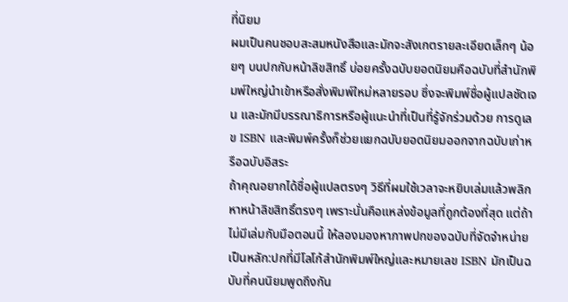ที่นิยม
ผมเป็นคนชอบสะสมหนังสือและมักจะสังเกตรายละเอียดเล็กๆ น้อยๆ บนปกกับหน้าลิขสิทธิ์ บ่อยครั้งฉบับยอดนิยมคือฉบับที่สำนักพิมพ์ใหญ่นำเข้าหรือสั่งพิมพ์ใหม่หลายรอบ ซึ่งจะพิมพ์ชื่อผู้แปลชัดเจน และมักมีบรรณาธิการหรือผู้แนะนำที่เป็นที่รู้จักร่วมด้วย การดูเลข ISBN และพิมพ์ครั้งก็ช่วยแยกฉบับยอดนิยมออกจากฉบับเก่าหรือฉบับอิสระ
ถ้าคุณอยากได้ชื่อผู้แปลตรงๆ วิธีที่ผมใช้เวลาจะหยิบเล่มแล้วพลิกหาหน้าลิขสิทธิ์ตรงๆ เพราะนั่นคือแหล่งข้อมูลที่ถูกต้องที่สุด แต่ถ้าไม่มีเล่มกับมือตอนนี้ ให้ลองมองหาภาพปกของฉบับที่จัดจำหน่ายเป็นหลัก:ปกที่มีโลโก้สำนักพิมพ์ใหญ่และหมายเลข ISBN มักเป็นฉบับที่คนนิยมพูดถึงกัน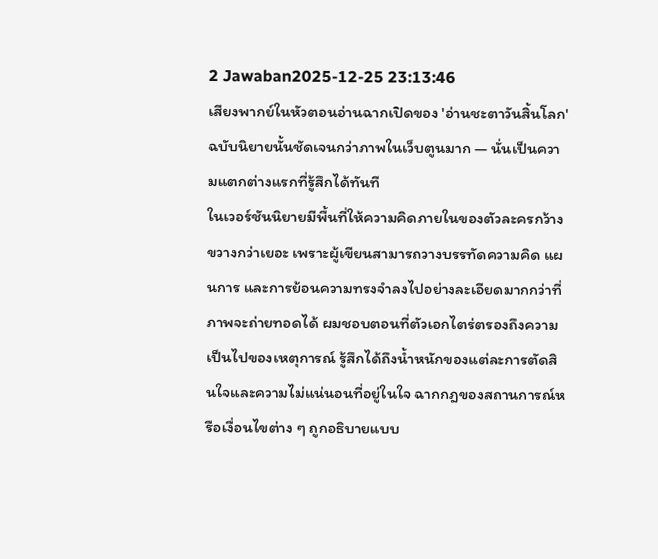2 Jawaban2025-12-25 23:13:46
เสียงพากย์ในหัวตอนอ่านฉากเปิดของ 'อ่านชะตาวันสิ้นโลก' ฉบับนิยายนั้นชัดเจนกว่าภาพในเว็บตูนมาก — นั่นเป็นความแตกต่างแรกที่รู้สึกได้ทันที
ในเวอร์ชันนิยายมีพื้นที่ให้ความคิดภายในของตัวละครกว้างขวางกว่าเยอะ เพราะผู้เขียนสามารถวางบรรทัดความคิด แผนการ และการย้อนความทรงจำลงไปอย่างละเอียดมากกว่าที่ภาพจะถ่ายทอดได้ ผมชอบตอนที่ตัวเอกไตร่ตรองถึงความเป็นไปของเหตุการณ์ รู้สึกได้ถึงน้ำหนักของแต่ละการตัดสินใจและความไม่แน่นอนที่อยู่ในใจ ฉากกฎของสถานการณ์หรือเงื่อนไขต่าง ๆ ถูกอธิบายแบบ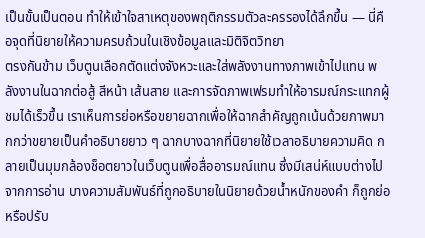เป็นขั้นเป็นตอน ทำให้เข้าใจสาเหตุของพฤติกรรมตัวละครรองได้ลึกขึ้น — นี่คือจุดที่นิยายให้ความครบถ้วนในเชิงข้อมูลและมิติจิตวิทยา
ตรงกันข้าม เว็บตูนเลือกตัดแต่งจังหวะและใส่พลังงานทางภาพเข้าไปแทน พลังงานในฉากต่อสู้ สีหน้า เส้นสาย และการจัดภาพเฟรมทำให้อารมณ์กระแทกผู้ชมได้เร็วขึ้น เราเห็นการย่อหรือขยายฉากเพื่อให้ฉากสำคัญถูกเน้นด้วยภาพมากกว่าขยายเป็นคำอธิบายยาว ๆ ฉากบางฉากที่นิยายใช้เวลาอธิบายความคิด กลายเป็นมุมกล้องช็อตยาวในเว็บตูนเพื่อสื่ออารมณ์แทน ซึ่งมีเสน่ห์แบบต่างไปจากการอ่าน บางความสัมพันธ์ที่ถูกอธิบายในนิยายด้วยน้ำหนักของคำ ก็ถูกย่อหรือปรับ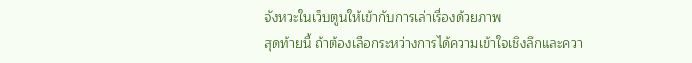จังหวะในเว็บตูนให้เข้ากับการเล่าเรื่องด้วยภาพ
สุดท้ายนี้ ถ้าต้องเลือกระหว่างการได้ความเข้าใจเชิงลึกและควา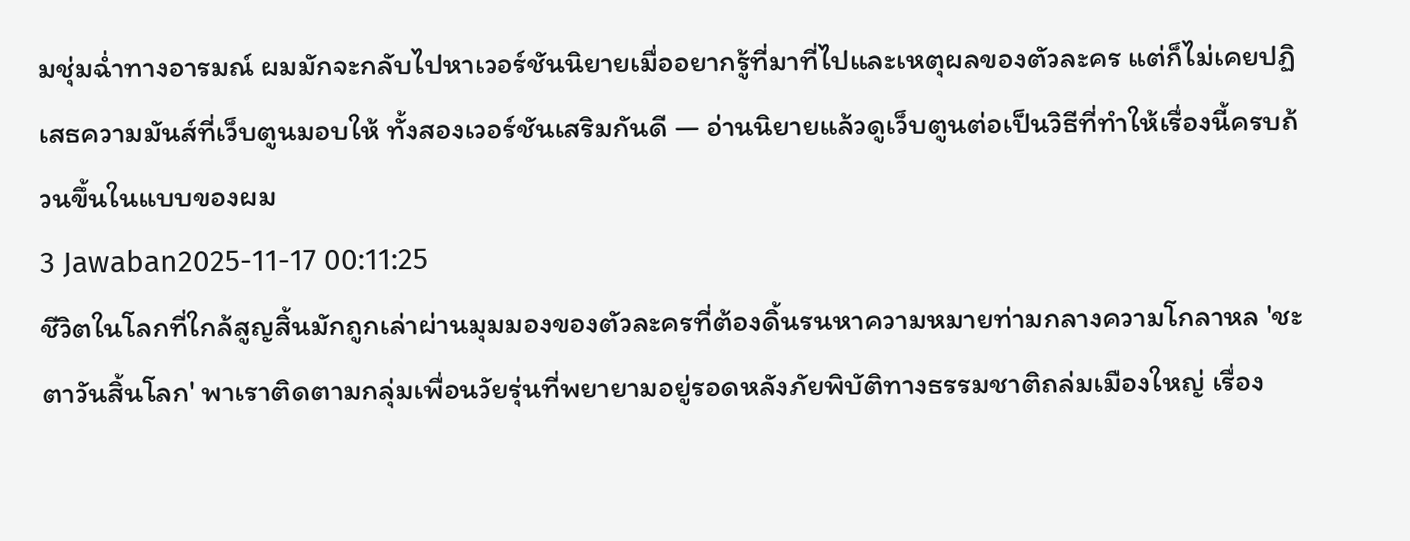มชุ่มฉ่ำทางอารมณ์ ผมมักจะกลับไปหาเวอร์ชันนิยายเมื่ออยากรู้ที่มาที่ไปและเหตุผลของตัวละคร แต่ก็ไม่เคยปฏิเสธความมันส์ที่เว็บตูนมอบให้ ทั้งสองเวอร์ชันเสริมกันดี — อ่านนิยายแล้วดูเว็บตูนต่อเป็นวิธีที่ทำให้เรื่องนี้ครบถ้วนขึ้นในแบบของผม
3 Jawaban2025-11-17 00:11:25
ชีวิตในโลกที่ใกล้สูญสิ้นมักถูกเล่าผ่านมุมมองของตัวละครที่ต้องดิ้นรนหาความหมายท่ามกลางความโกลาหล 'ชะตาวันสิ้นโลก' พาเราติดตามกลุ่มเพื่อนวัยรุ่นที่พยายามอยู่รอดหลังภัยพิบัติทางธรรมชาติถล่มเมืองใหญ่ เรื่อง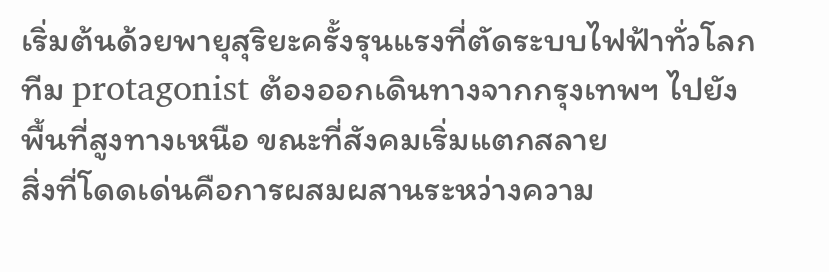เริ่มต้นด้วยพายุสุริยะครั้งรุนแรงที่ตัดระบบไฟฟ้าทั่วโลก ทีม protagonist ต้องออกเดินทางจากกรุงเทพฯ ไปยังพื้นที่สูงทางเหนือ ขณะที่สังคมเริ่มแตกสลาย
สิ่งที่โดดเด่นคือการผสมผสานระหว่างความ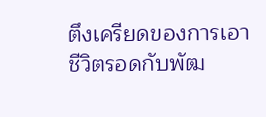ตึงเครียดของการเอาชีวิตรอดกับพัฒ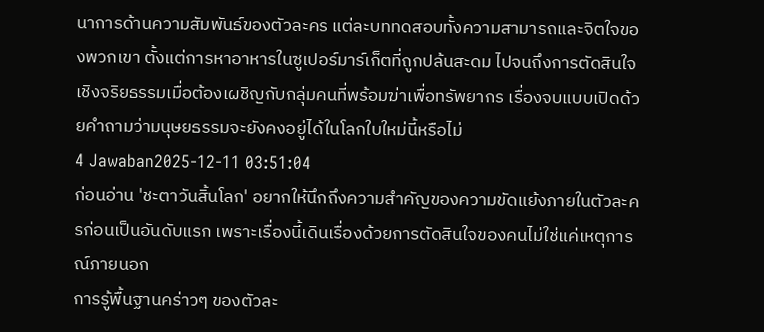นาการด้านความสัมพันธ์ของตัวละคร แต่ละบททดสอบทั้งความสามารถและจิตใจของพวกเขา ตั้งแต่การหาอาหารในซูเปอร์มาร์เก็ตที่ถูกปล้นสะดม ไปจนถึงการตัดสินใจเชิงจริยธรรมเมื่อต้องเผชิญกับกลุ่มคนที่พร้อมฆ่าเพื่อทรัพยากร เรื่องจบแบบเปิดด้วยคำถามว่ามนุษยธรรมจะยังคงอยู่ได้ในโลกใบใหม่นี้หรือไม่
4 Jawaban2025-12-11 03:51:04
ก่อนอ่าน 'ชะตาวันสิ้นโลก' อยากให้นึกถึงความสำคัญของความขัดแย้งภายในตัวละครก่อนเป็นอันดับแรก เพราะเรื่องนี้เดินเรื่องด้วยการตัดสินใจของคนไม่ใช่แค่เหตุการณ์ภายนอก
การรู้พื้นฐานคร่าวๆ ของตัวละ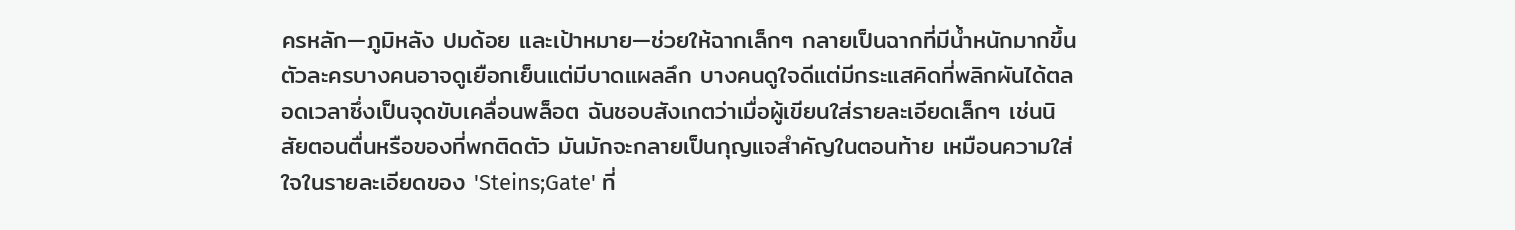ครหลัก—ภูมิหลัง ปมด้อย และเป้าหมาย—ช่วยให้ฉากเล็กๆ กลายเป็นฉากที่มีน้ำหนักมากขึ้น ตัวละครบางคนอาจดูเยือกเย็นแต่มีบาดแผลลึก บางคนดูใจดีแต่มีกระแสคิดที่พลิกผันได้ตลอดเวลาซึ่งเป็นจุดขับเคลื่อนพล็อต ฉันชอบสังเกตว่าเมื่อผู้เขียนใส่รายละเอียดเล็กๆ เช่นนิสัยตอนตื่นหรือของที่พกติดตัว มันมักจะกลายเป็นกุญแจสำคัญในตอนท้าย เหมือนความใส่ใจในรายละเอียดของ 'Steins;Gate' ที่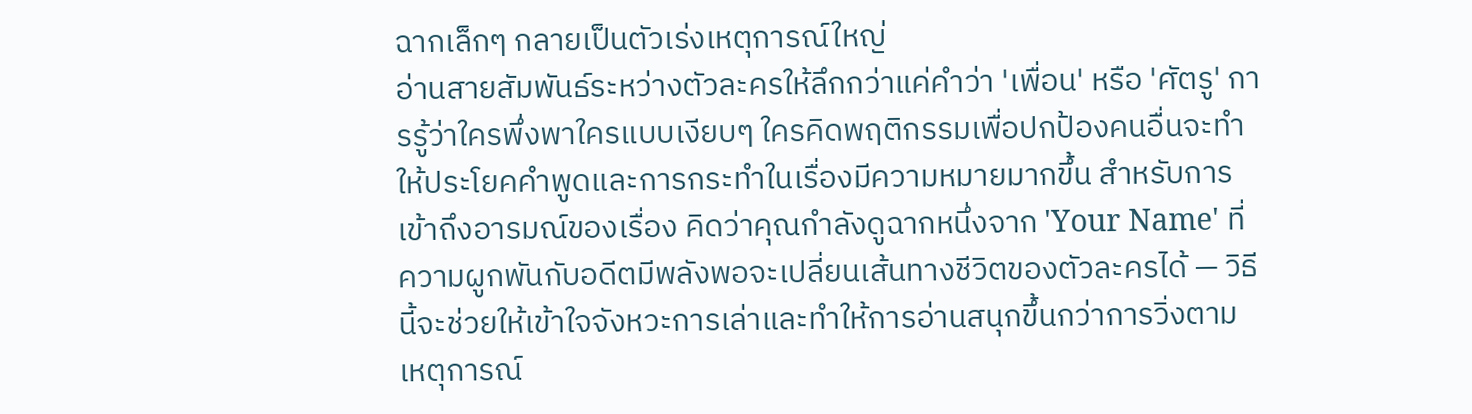ฉากเล็กๆ กลายเป็นตัวเร่งเหตุการณ์ใหญ่
อ่านสายสัมพันธ์ระหว่างตัวละครให้ลึกกว่าแค่คำว่า 'เพื่อน' หรือ 'ศัตรู' การรู้ว่าใครพึ่งพาใครแบบเงียบๆ ใครคิดพฤติกรรมเพื่อปกป้องคนอื่นจะทำให้ประโยคคำพูดและการกระทำในเรื่องมีความหมายมากขึ้น สำหรับการเข้าถึงอารมณ์ของเรื่อง คิดว่าคุณกำลังดูฉากหนึ่งจาก 'Your Name' ที่ความผูกพันกับอดีตมีพลังพอจะเปลี่ยนเส้นทางชีวิตของตัวละครได้ — วิธีนี้จะช่วยให้เข้าใจจังหวะการเล่าและทำให้การอ่านสนุกขึ้นกว่าการวิ่งตามเหตุการณ์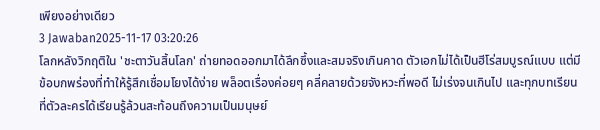เพียงอย่างเดียว
3 Jawaban2025-11-17 03:20:26
โลกหลังวิกฤติใน 'ชะตาวันสิ้นโลก' ถ่ายทอดออกมาได้ลึกซึ้งและสมจริงเกินคาด ตัวเอกไม่ได้เป็นฮีโร่สมบูรณ์แบบ แต่มีข้อบกพร่องที่ทำให้รู้สึกเชื่อมโยงได้ง่าย พล็อตเรื่องค่อยๆ คลี่คลายด้วยจังหวะที่พอดี ไม่เร่งจนเกินไป และทุกบทเรียนที่ตัวละครได้เรียนรู้ล้วนสะท้อนถึงความเป็นมนุษย์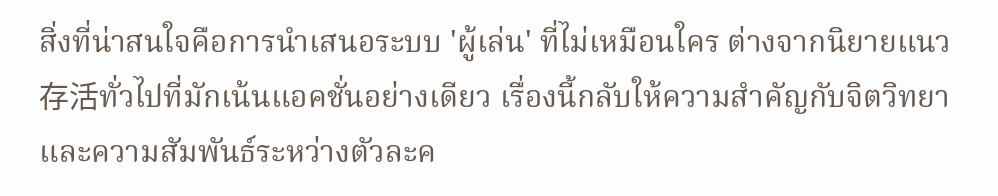สิ่งที่น่าสนใจคือการนำเสนอระบบ 'ผู้เล่น' ที่ไม่เหมือนใคร ต่างจากนิยายแนว存活ทั่วไปที่มักเน้นแอคชั่นอย่างเดียว เรื่องนี้กลับให้ความสำคัญกับจิตวิทยาและความสัมพันธ์ระหว่างตัวละค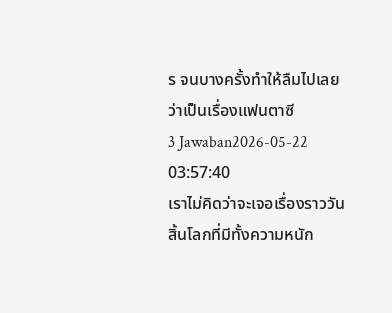ร จนบางครั้งทำให้ลืมไปเลยว่าเป็นเรื่องแฟนตาซี
3 Jawaban2026-05-22 03:57:40
เราไม่คิดว่าจะเจอเรื่องราววันสิ้นโลกที่มีทั้งความหนัก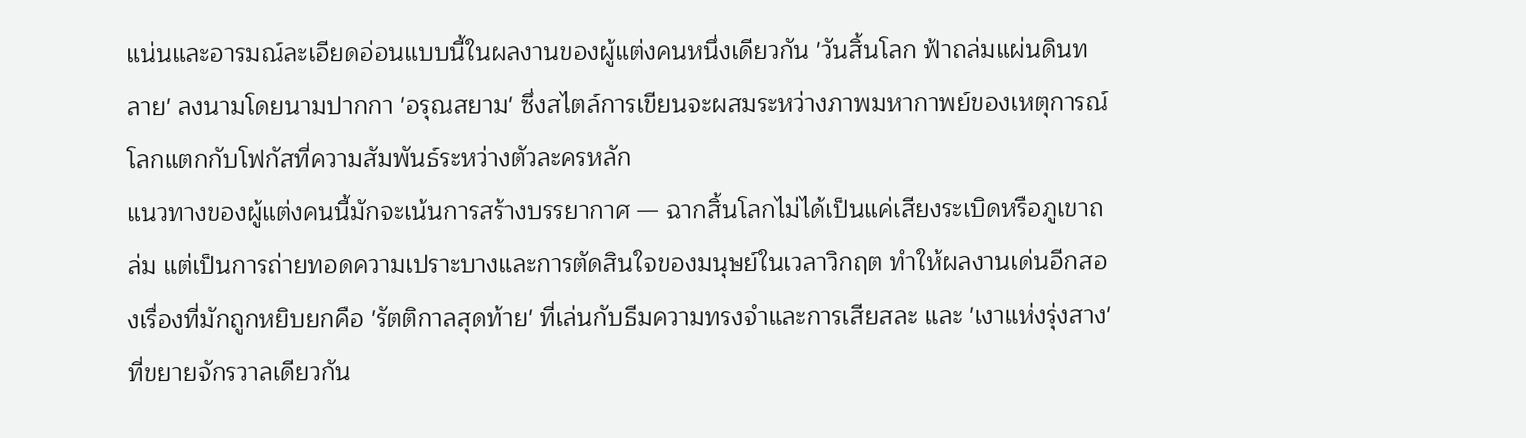แน่นและอารมณ์ละเอียดอ่อนแบบนี้ในผลงานของผู้แต่งคนหนึ่งเดียวกัน 'วันสิ้นโลก ฟ้าถล่มแผ่นดินทลาย' ลงนามโดยนามปากกา 'อรุณสยาม' ซึ่งสไตล์การเขียนจะผสมระหว่างภาพมหากาพย์ของเหตุการณ์โลกแตกกับโฟกัสที่ความสัมพันธ์ระหว่างตัวละครหลัก
แนวทางของผู้แต่งคนนี้มักจะเน้นการสร้างบรรยากาศ — ฉากสิ้นโลกไม่ได้เป็นแค่เสียงระเบิดหรือภูเขาถล่ม แต่เป็นการถ่ายทอดความเปราะบางและการตัดสินใจของมนุษย์ในเวลาวิกฤต ทำให้ผลงานเด่นอีกสองเรื่องที่มักถูกหยิบยกคือ 'รัตติกาลสุดท้าย' ที่เล่นกับธีมความทรงจำและการเสียสละ และ 'เงาแห่งรุ่งสาง' ที่ขยายจักรวาลเดียวกัน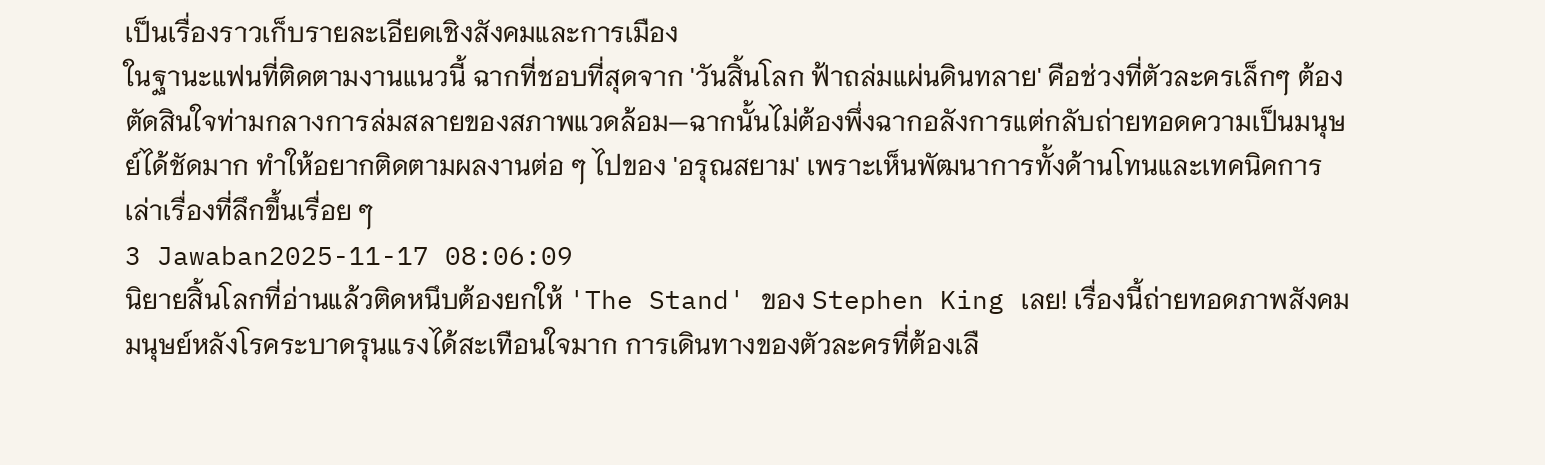เป็นเรื่องราวเก็บรายละเอียดเชิงสังคมและการเมือง
ในฐานะแฟนที่ติดตามงานแนวนี้ ฉากที่ชอบที่สุดจาก 'วันสิ้นโลก ฟ้าถล่มแผ่นดินทลาย' คือช่วงที่ตัวละครเล็กๆ ต้องตัดสินใจท่ามกลางการล่มสลายของสภาพแวดล้อม—ฉากนั้นไม่ต้องพึ่งฉากอลังการแต่กลับถ่ายทอดความเป็นมนุษย์ได้ชัดมาก ทำให้อยากติดตามผลงานต่อ ๆ ไปของ 'อรุณสยาม' เพราะเห็นพัฒนาการทั้งด้านโทนและเทคนิคการเล่าเรื่องที่ลึกขึ้นเรื่อย ๆ
3 Jawaban2025-11-17 08:06:09
นิยายสิ้นโลกที่อ่านแล้วติดหนึบต้องยกให้ 'The Stand' ของ Stephen King เลย! เรื่องนี้ถ่ายทอดภาพสังคมมนุษย์หลังโรคระบาดรุนแรงได้สะเทือนใจมาก การเดินทางของตัวละครที่ต้องเลื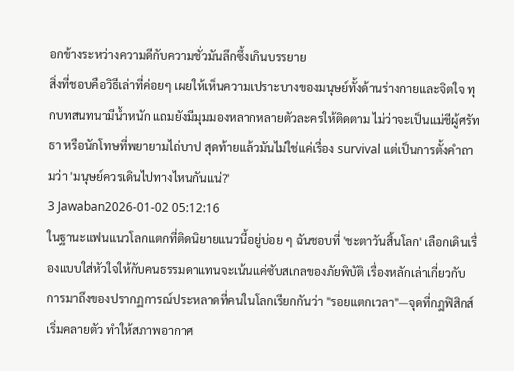อกข้างระหว่างความดีกับความชั่วมันลึกซึ้งเกินบรรยาย
สิ่งที่ชอบคือวิธีเล่าที่ค่อยๆ เผยให้เห็นความเปราะบางของมนุษย์ทั้งด้านร่างกายและจิตใจ ทุกบทสนทนามีน้ำหนัก แถมยังมีมุมมองหลากหลายตัวละครให้ติดตาม ไม่ว่าจะเป็นแม่ชีผู้ศรัทธา หรือนักโทษที่พยายามไถ่บาป สุดท้ายแล้วมันไม่ใช่แค่เรื่อง survival แต่เป็นการตั้งคำถามว่า 'มนุษย์ควรเดินไปทางไหนกันแน่?'
3 Jawaban2026-01-02 05:12:16
ในฐานะแฟนแนวโลกแตกที่ติดนิยายแนวนี้อยู่บ่อย ๆ ฉันชอบที่ 'ชะตาวันสิ้นโลก' เลือกเดินเรื่องแบบใส่หัวใจให้กับคนธรรมดาแทนจะเน้นแค่ซับสเกลของภัยพิบัติ เรื่องหลักเล่าเกี่ยวกับการมาถึงของปรากฏการณ์ประหลาดที่คนในโลกเรียกกันว่า "รอยแตกเวลา"—จุดที่กฎฟิสิกส์เริ่มคลายตัว ทำให้สภาพอากาศ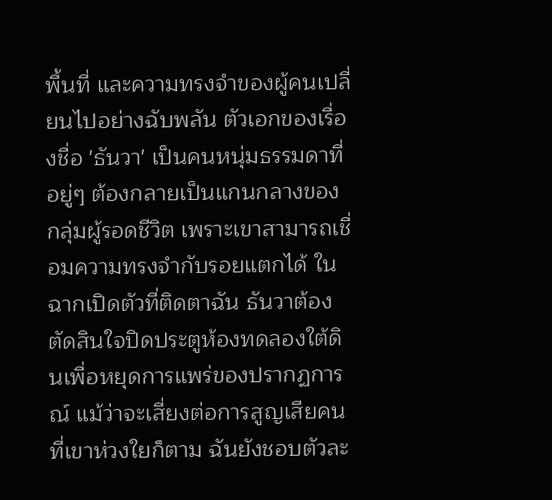พื้นที่ และความทรงจำของผู้คนเปลี่ยนไปอย่างฉับพลัน ตัวเอกของเรื่องชื่อ 'ธันวา' เป็นคนหนุ่มธรรมดาที่อยู่ๆ ต้องกลายเป็นแกนกลางของกลุ่มผู้รอดชีวิต เพราะเขาสามารถเชื่อมความทรงจำกับรอยแตกได้ ในฉากเปิดตัวที่ติดตาฉัน ธันวาต้องตัดสินใจปิดประตูห้องทดลองใต้ดินเพื่อหยุดการแพร่ของปรากฏการณ์ แม้ว่าจะเสี่ยงต่อการสูญเสียคนที่เขาห่วงใยก็ตาม ฉันยังชอบตัวละ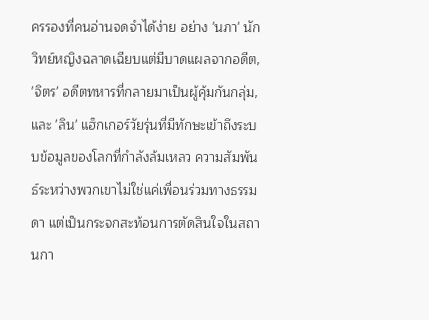ครรองที่คนอ่านจดจำได้ง่าย อย่าง 'นภา' นักวิทย์หญิงฉลาดเฉียบแต่มีบาดแผลจากอดีต, 'จิตร' อดีตทหารที่กลายมาเป็นผู้คุ้มกันกลุ่ม, และ 'ลิน' แฮ็กเกอร์วัยรุ่นที่มีทักษะเข้าถึงระบบข้อมูลของโลกที่กำลังล้มเหลว ความสัมพันธ์ระหว่างพวกเขาไม่ใช่แค่เพื่อนร่วมทางธรรมดา แต่เป็นกระจกสะท้อนการตัดสินใจในสถานกา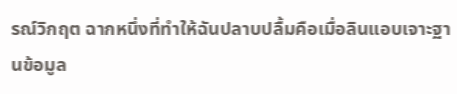รณ์วิกฤต ฉากหนึ่งที่ทำให้ฉันปลาบปลื้มคือเมื่อลินแอบเจาะฐานข้อมูล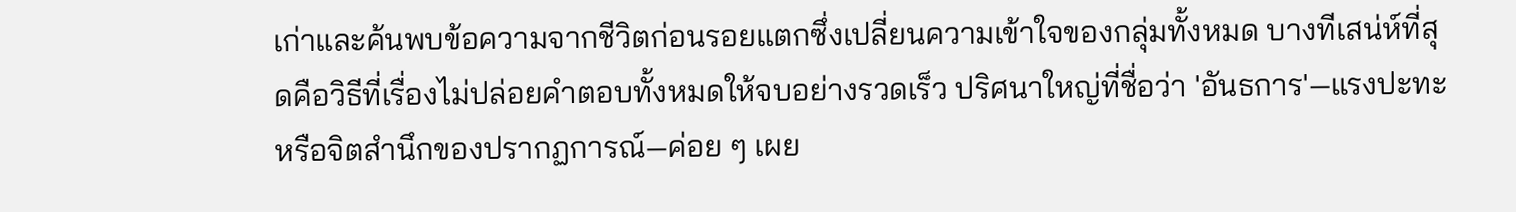เก่าและค้นพบข้อความจากชีวิตก่อนรอยแตกซึ่งเปลี่ยนความเข้าใจของกลุ่มทั้งหมด บางทีเสน่ห์ที่สุดคือวิธีที่เรื่องไม่ปล่อยคำตอบทั้งหมดให้จบอย่างรวดเร็ว ปริศนาใหญ่ที่ชื่อว่า 'อันธการ'—แรงปะทะหรือจิตสำนึกของปรากฏการณ์—ค่อย ๆ เผย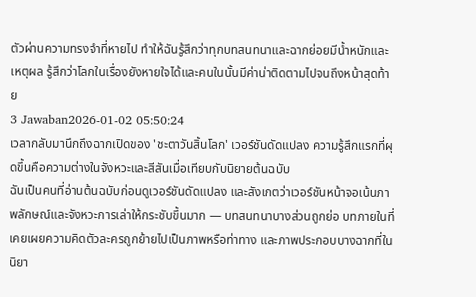ตัวผ่านความทรงจำที่หายไป ทำให้ฉันรู้สึกว่าทุกบทสนทนาและฉากย่อยมีน้ำหนักและเหตุผล รู้สึกว่าโลกในเรื่องยังหายใจได้และคนในนั้นมีค่าน่าติดตามไปจนถึงหน้าสุดท้าย
3 Jawaban2026-01-02 05:50:24
เวลากลับมานึกถึงฉากเปิดของ 'ชะตาวันสิ้นโลก' เวอร์ชันดัดแปลง ความรู้สึกแรกที่ผุดขึ้นคือความต่างในจังหวะและสีสันเมื่อเทียบกับนิยายต้นฉบับ
ฉันเป็นคนที่อ่านต้นฉบับก่อนดูเวอร์ชันดัดแปลง และสังเกตว่าเวอร์ชันหน้าจอเน้นภาพลักษณ์และจังหวะการเล่าให้กระชับขึ้นมาก — บทสนทนาบางส่วนถูกย่อ บทภายในที่เคยเผยความคิดตัวละครถูกย้ายไปเป็นภาพหรือท่าทาง และภาพประกอบบางฉากที่ในนิยา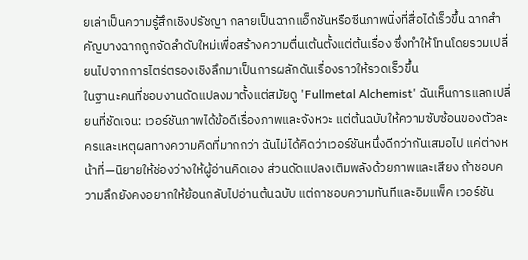ยเล่าเป็นความรู้สึกเชิงปรัชญา กลายเป็นฉากแอ็กชันหรือซีนภาพนิ่งที่สื่อได้เร็วขึ้น ฉากสำคัญบางฉากถูกจัดลำดับใหม่เพื่อสร้างความตื่นเต้นตั้งแต่ต้นเรื่อง ซึ่งทำให้โทนโดยรวมเปลี่ยนไปจากการไตร่ตรองเชิงลึกมาเป็นการผลักดันเรื่องราวให้รวดเร็วขึ้น
ในฐานะคนที่ชอบงานดัดแปลงมาตั้งแต่สมัยดู 'Fullmetal Alchemist' ฉันเห็นการแลกเปลี่ยนที่ชัดเจน: เวอร์ชันภาพได้ข้อดีเรื่องภาพและจังหวะ แต่ต้นฉบับให้ความซับซ้อนของตัวละครและเหตุผลทางความคิดที่มากกว่า ฉันไม่ได้คิดว่าเวอร์ชันหนึ่งดีกว่ากันเสมอไป แค่ต่างหน้าที่—นิยายให้ช่องว่างให้ผู้อ่านคิดเอง ส่วนดัดแปลงเติมพลังด้วยภาพและเสียง ถ้าชอบความลึกยังคงอยากให้ย้อนกลับไปอ่านต้นฉบับ แต่ถาชอบความทันทีและอิมแพ็ค เวอร์ชัน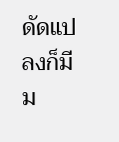ดัดแปลงก็มีม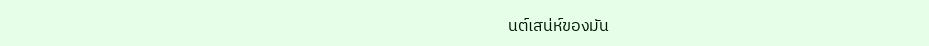นต์เสน่ห์ของมัน